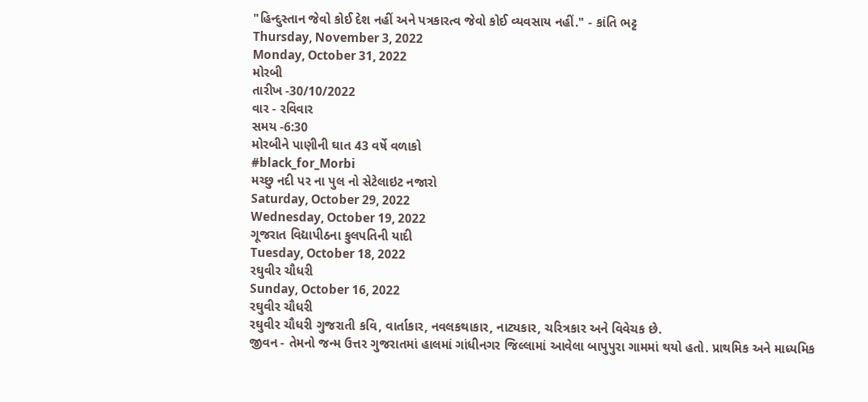"હિન્દુસ્તાન જેવો કોઈ દેશ નહીં અને પત્રકારત્વ જેવો કોઈ વ્યવસાય નહીં." - કાંતિ ભટ્ટ
Thursday, November 3, 2022
Monday, October 31, 2022
મોરબી
તારીખ -30/10/2022
વાર - રવિવાર
સમય -6:30
મોરબીને પાણીની ઘાત 43 વર્ષે વળાકો
#black_for_Morbi
મચ્છુ નદી પર ના પુલ નો સેટેલાઇટ નજારો
Saturday, October 29, 2022
Wednesday, October 19, 2022
ગૂજરાત વિદ્યાપીઠના કુલપતિની યાદી
Tuesday, October 18, 2022
રઘુવીર ચૌધરી
Sunday, October 16, 2022
રઘુવીર ચૌધરી
રઘુવીર ચૌધરી ગુજરાતી કવિ, વાર્તાકાર, નવલકથાકાર, નાટ્યકાર, ચરિત્રકાર અને વિવેચક છે.
જીવન - તેમનો જન્મ ઉત્તર ગુજરાતમાં હાલમાં ગાંધીનગર જિલ્લામાં આવેલા બાપુપુરા ગામમાં થયો હતો. પ્રાથમિક અને માધ્યમિક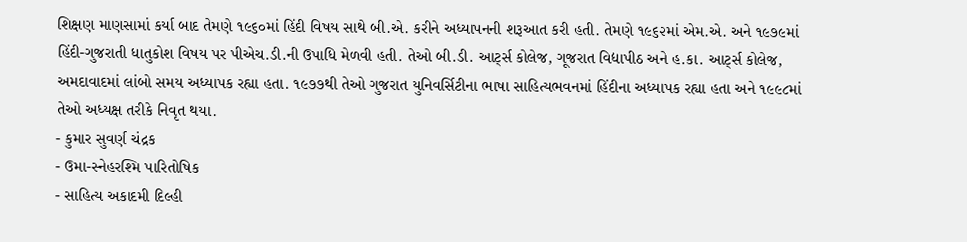શિક્ષણ માણસામાં કર્યા બાદ તેમણે ૧૯૬૦માં હિંદી વિષય સાથે બી.એ. કરીને અધ્યાપનની શરૂઆત કરી હતી. તેમણે ૧૯૬૨માં એમ.એ. અને ૧૯૭૯માં હિંદી-ગુજરાતી ધાતુકોશ વિષય પર પીએચ.ડી.ની ઉપાધિ મેળવી હતી. તેઓ બી.ડી. આર્ટ્સ કોલેજ, ગૂજરાત વિદ્યાપીઠ અને હ.કા. આર્ટ્સ કોલેજ, અમદાવાદમાં લાંબો સમય અધ્યાપક રહ્યા હતા. ૧૯૭૭થી તેઓ ગુજરાત યુનિવર્સિટીના ભાષા સાહિત્યભવનમાં હિંદીના અધ્યાપક રહ્યા હતા અને ૧૯૯૮માં તેઓ અધ્યક્ષ તરીકે નિવૃત થયા.
- કુમાર સુવર્ણ ચંદ્રક
- ઉમા-સ્નેહરશ્મિ પારિતોષિક
- સાહિત્ય અકાદમી દિલ્હી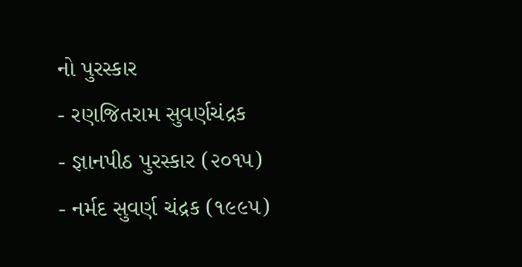નો પુરસ્કાર
- રણજિતરામ સુવર્ણચંદ્રક
- જ્ઞાનપીઠ પુરસ્કાર (૨૦૧૫)
- નર્મદ સુવર્ણ ચંદ્રક (૧૯૯૫)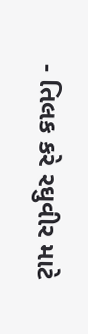- તિલક કરે રઘુવીર માટે